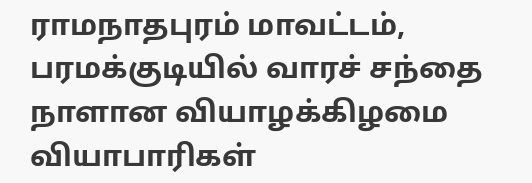ராமநாதபுரம் மாவட்டம், பரமக்குடியில் வாரச் சந்தை நாளான வியாழக்கிழமை வியாபாரிகள்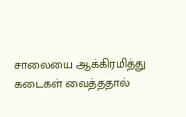சாலையை ஆக்கிரமித்து கடைகள் வைத்ததால்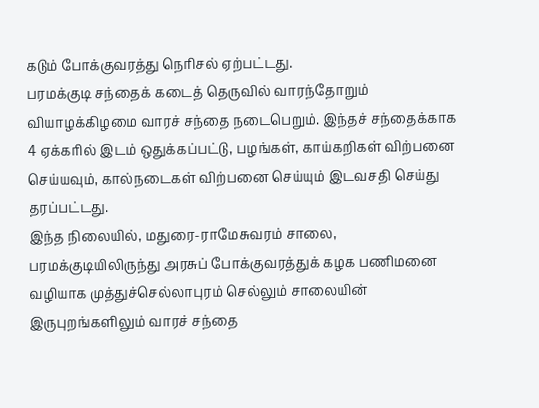கடும் போக்குவரத்து நெரிசல் ஏற்பட்டது.
பரமக்குடி சந்தைக் கடைத் தெருவில் வாரந்தோறும் வியாழக்கிழமை வாரச் சந்தை நடைபெறும். இந்தச் சந்தைக்காக 4 ஏக்கரில் இடம் ஒதுக்கப்பட்டு, பழங்கள், காய்கறிகள் விற்பனை செய்யவும், கால்நடைகள் விற்பனை செய்யும் இடவசதி செய்து தரப்பட்டது.
இந்த நிலையில், மதுரை-ராமேசுவரம் சாலை, பரமக்குடியிலிருந்து அரசுப் போக்குவரத்துக் கழக பணிமனை வழியாக முத்துச்செல்லாபுரம் செல்லும் சாலையின் இருபுறங்களிலும் வாரச் சந்தை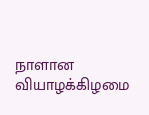நாளான வியாழக்கிழமை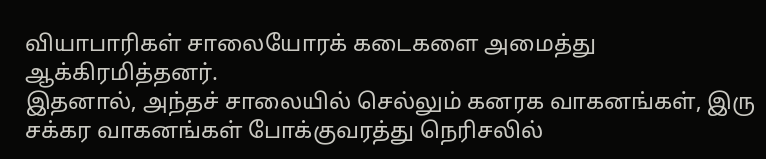வியாபாரிகள் சாலையோரக் கடைகளை அமைத்து ஆக்கிரமித்தனர்.
இதனால், அந்தச் சாலையில் செல்லும் கனரக வாகனங்கள், இரு சக்கர வாகனங்கள் போக்குவரத்து நெரிசலில்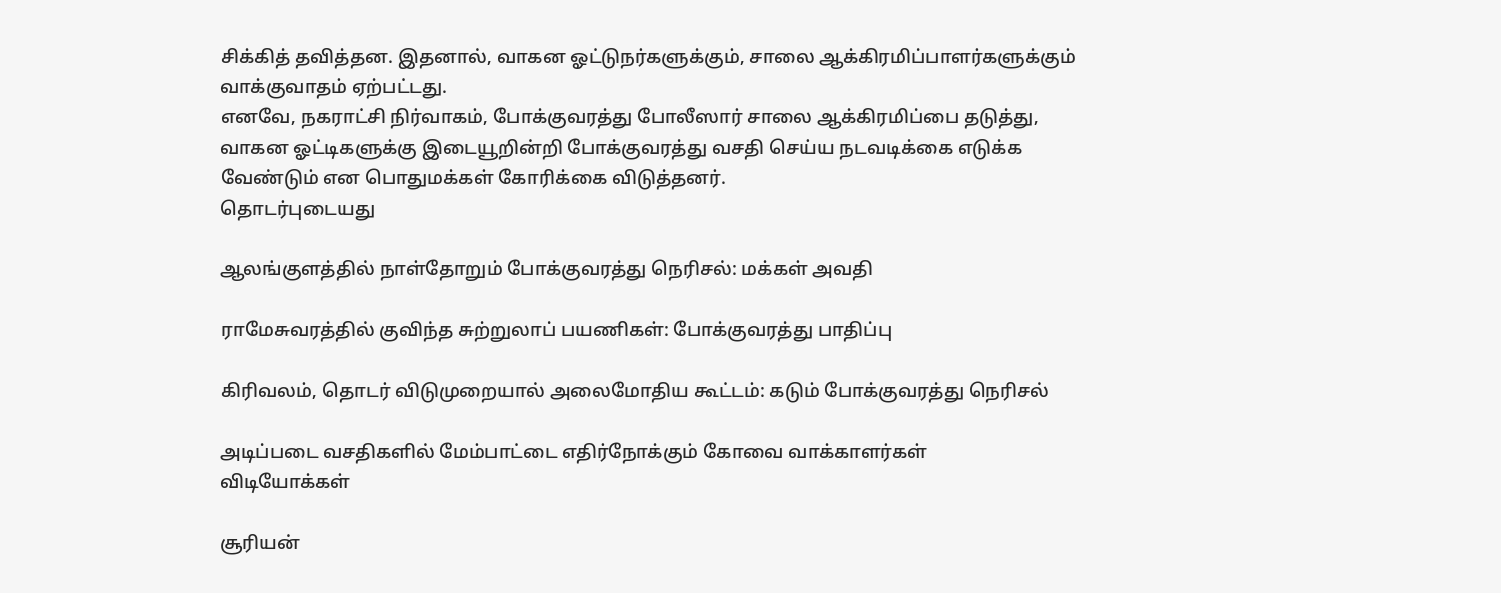சிக்கித் தவித்தன. இதனால், வாகன ஓட்டுநர்களுக்கும், சாலை ஆக்கிரமிப்பாளர்களுக்கும் வாக்குவாதம் ஏற்பட்டது.
எனவே, நகராட்சி நிர்வாகம், போக்குவரத்து போலீஸார் சாலை ஆக்கிரமிப்பை தடுத்து, வாகன ஓட்டிகளுக்கு இடையூறின்றி போக்குவரத்து வசதி செய்ய நடவடிக்கை எடுக்க வேண்டும் என பொதுமக்கள் கோரிக்கை விடுத்தனர்.
தொடர்புடையது

ஆலங்குளத்தில் நாள்தோறும் போக்குவரத்து நெரிசல்: மக்கள் அவதி

ராமேசுவரத்தில் குவிந்த சுற்றுலாப் பயணிகள்: போக்குவரத்து பாதிப்பு

கிரிவலம், தொடர் விடுமுறையால் அலைமோதிய கூட்டம்: கடும் போக்குவரத்து நெரிசல்

அடிப்படை வசதிகளில் மேம்பாட்டை எதிர்நோக்கும் கோவை வாக்காளர்கள்
விடியோக்கள்

சூரியன்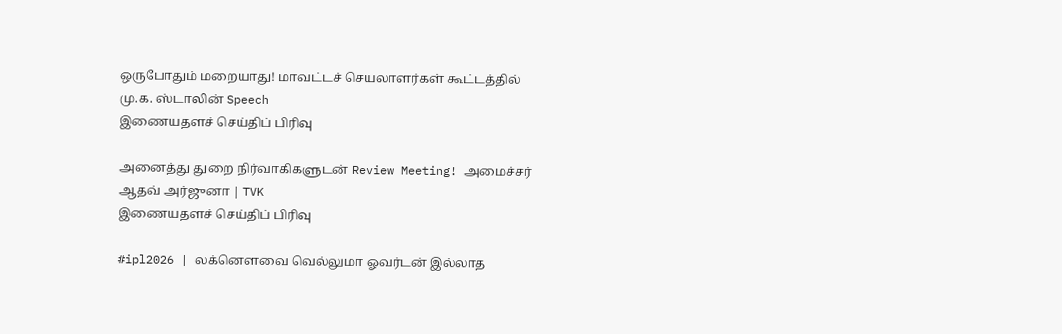ஒருபோதும் மறையாது! மாவட்டச் செயலாளர்கள் கூட்டத்தில் மு.க. ஸ்டாலின் Speech
இணையதளச் செய்திப் பிரிவு

அனைத்து துறை நிர்வாகிகளுடன் Review Meeting! அமைச்சர் ஆதவ் அர்ஜுனா | TVK
இணையதளச் செய்திப் பிரிவு

#ipl2026 | லக்னௌவை வெல்லுமா ஓவர்டன் இல்லாத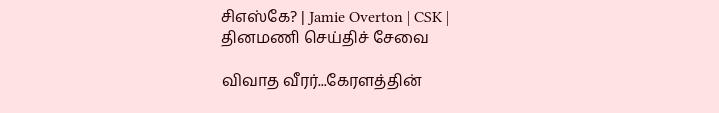சிஎஸ்கே? | Jamie Overton | CSK |
தினமணி செய்திச் சேவை

விவாத வீரர்...கேரளத்தின்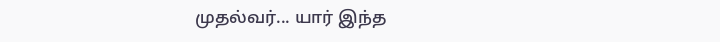முதல்வர்... யார் இந்த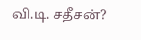வி.டி. சதீசன்?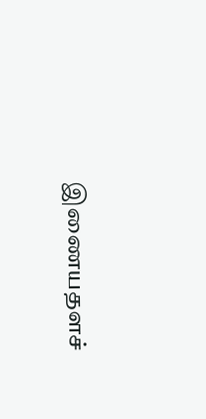இணையதளச்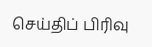செய்திப் பிரிவு